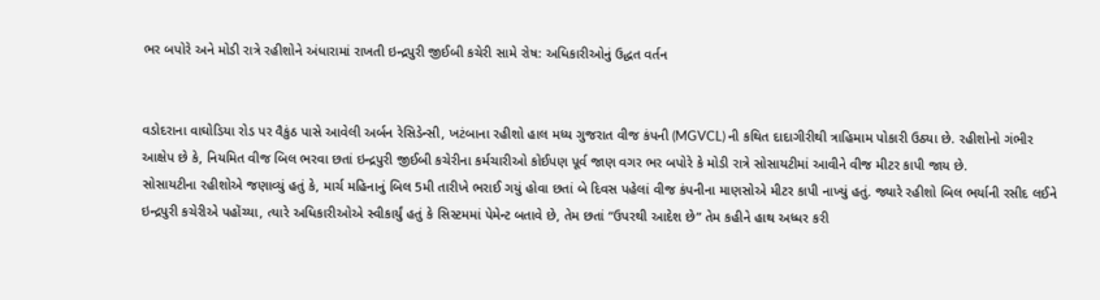ભર બપોરે અને મોડી રાત્રે રહીશોને અંધારામાં રાખતી ઇન્દ્રપુરી જીઈબી કચેરી સામે રોષ: અધિકારીઓનું ઉદ્ધત વર્તન


વડોદરાના વાઘોડિયા રોડ પર વૈકુંઠ પાસે આવેલી અર્બન રેસિડેન્સી, ખટંબાના રહીશો હાલ મધ્ય ગુજરાત વીજ કંપની (MGVCL) ની કથિત દાદાગીરીથી ત્રાહિમામ પોકારી ઉઠ્યા છે. રહીશોનો ગંભીર આક્ષેપ છે કે, નિયમિત વીજ બિલ ભરવા છતાં ઇન્દ્રપુરી જીઈબી કચેરીના કર્મચારીઓ કોઈપણ પૂર્વ જાણ વગર ભર બપોરે કે મોડી રાત્રે સોસાયટીમાં આવીને વીજ મીટર કાપી જાય છે.
સોસાયટીના રહીશોએ જણાવ્યું હતું કે, માર્ચ મહિનાનું બિલ 5મી તારીખે ભરાઈ ગયું હોવા છતાં બે દિવસ પહેલાં વીજ કંપનીના માણસોએ મીટર કાપી નાખ્યું હતું. જ્યારે રહીશો બિલ ભર્યાની રસીદ લઈને ઇન્દ્રપુરી કચેરીએ પહોંચ્યા, ત્યારે અધિકારીઓએ સ્વીકાર્યું હતું કે સિસ્ટમમાં પેમેન્ટ બતાવે છે, તેમ છતાં “ઉપરથી આદેશ છે” તેમ કહીને હાથ અધ્ધર કરી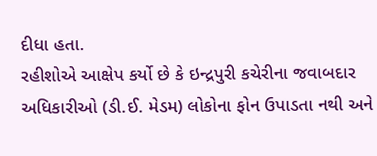દીધા હતા.
રહીશોએ આક્ષેપ કર્યો છે કે ઇન્દ્રપુરી કચેરીના જવાબદાર અધિકારીઓ (ડી.ઈ. મેડમ) લોકોના ફોન ઉપાડતા નથી અને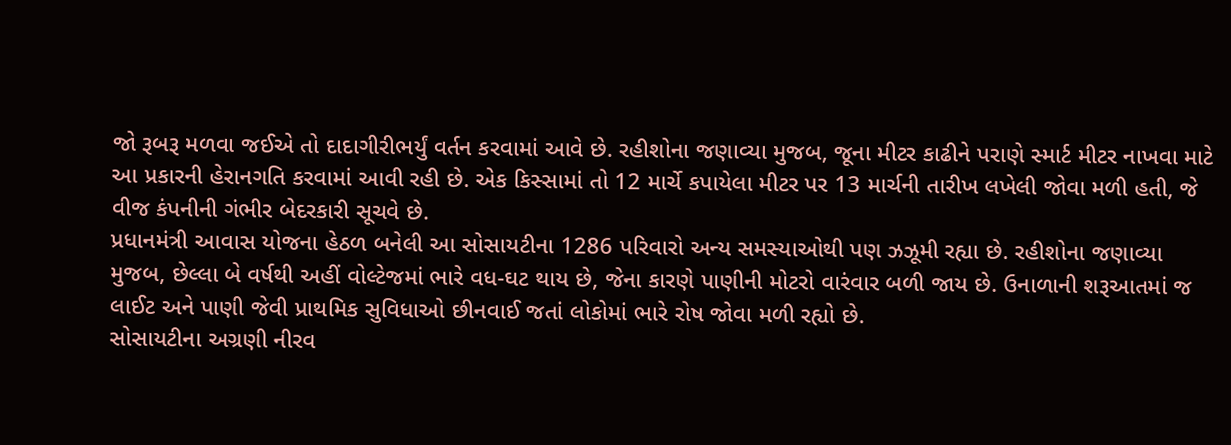જો રૂબરૂ મળવા જઈએ તો દાદાગીરીભર્યું વર્તન કરવામાં આવે છે. રહીશોના જણાવ્યા મુજબ, જૂના મીટર કાઢીને પરાણે સ્માર્ટ મીટર નાખવા માટે આ પ્રકારની હેરાનગતિ કરવામાં આવી રહી છે. એક કિસ્સામાં તો 12 માર્ચે કપાયેલા મીટર પર 13 માર્ચની તારીખ લખેલી જોવા મળી હતી, જે વીજ કંપનીની ગંભીર બેદરકારી સૂચવે છે.
પ્રધાનમંત્રી આવાસ યોજના હેઠળ બનેલી આ સોસાયટીના 1286 પરિવારો અન્ય સમસ્યાઓથી પણ ઝઝૂમી રહ્યા છે. રહીશોના જણાવ્યા મુજબ, છેલ્લા બે વર્ષથી અહીં વોલ્ટેજમાં ભારે વધ-ઘટ થાય છે, જેના કારણે પાણીની મોટરો વારંવાર બળી જાય છે. ઉનાળાની શરૂઆતમાં જ લાઈટ અને પાણી જેવી પ્રાથમિક સુવિધાઓ છીનવાઈ જતાં લોકોમાં ભારે રોષ જોવા મળી રહ્યો છે.
સોસાયટીના અગ્રણી નીરવ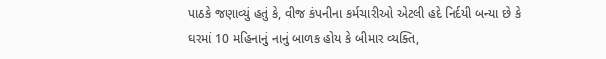પાઠકે જણાવ્યું હતું કે, વીજ કંપનીના કર્મચારીઓ એટલી હદે નિર્દયી બન્યા છે કે ઘરમાં 10 મહિનાનું નાનું બાળક હોય કે બીમાર વ્યક્તિ,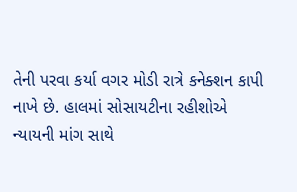તેની પરવા કર્યા વગર મોડી રાત્રે કનેક્શન કાપી નાખે છે. હાલમાં સોસાયટીના રહીશોએ ન્યાયની માંગ સાથે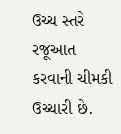ઉચ્ચ સ્તરે રજૂઆત કરવાની ચીમકી ઉચ્ચારી છે.